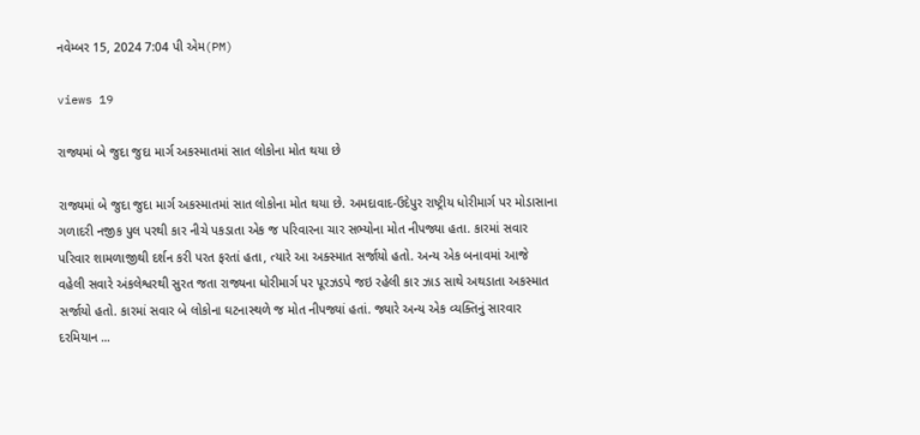નવેમ્બર 15, 2024 7:04 પી એમ(PM)

views 19

રાજ્યમાં બે જુદા જુદા માર્ગ અકસ્માતમાં સાત લોકોના મોત થયા છે

રાજ્યમાં બે જુદા જુદા માર્ગ અકસ્માતમાં સાત લોકોના મોત થયા છે. અમદાવાદ-ઉદેપુર રાષ્ટ્રીય ધોરીમાર્ગ પર મોડાસાના ગળાદરી નજીક પુલ પરથી કાર નીચે પકડાતા એક જ પરિવારના ચાર સભ્યોના મોત નીપજ્યા હતા. કારમાં સવાર પરિવાર શામળાજીથી દર્શન કરી પરત ફરતાં હતા, ત્યારે આ અક્સ્માત સર્જાયો હતો. અન્ય એક બનાવમાં આજે વહેલી સવારે અંકલેશ્વરથી સુરત જતા રાજ્યના ધોરીમાર્ગ પર પૂરઝડપે જઇ રહેલી કાર ઝાડ સાથે અથડાતા અકસ્માત સર્જાયો હતો. કારમાં સવાર બે લોકોના ઘટનાસ્થળે જ મોત નીપજ્યાં હતાં. જ્યારે અન્ય એક વ્યક્તિનું સારવાર દરમિયાન ...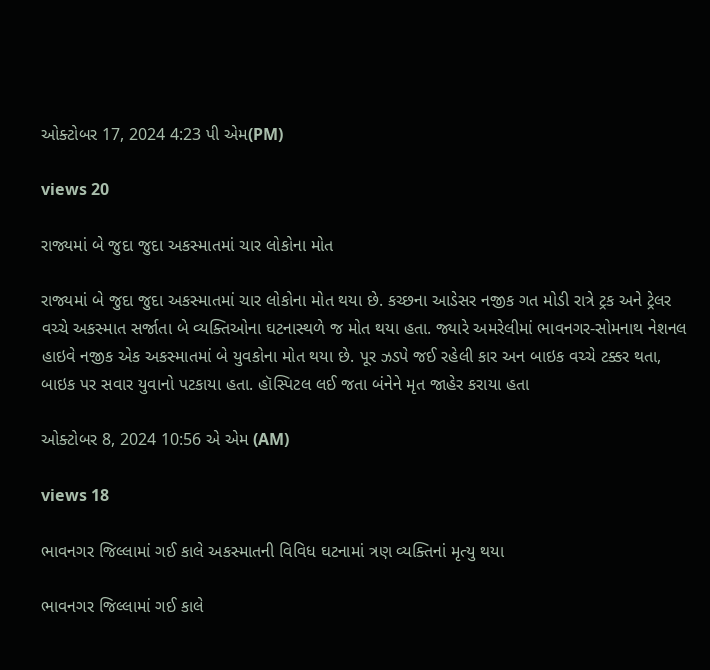ઓક્ટોબર 17, 2024 4:23 પી એમ(PM)

views 20

રાજ્યમાં બે જુદા જુદા અકસ્માતમાં ચાર લોકોના મોત

રાજ્યમાં બે જુદા જુદા અકસ્માતમાં ચાર લોકોના મોત થયા છે. કચ્છના આડેસર નજીક ગત મોડી રાત્રે ટ્રક અને ટ્રેલર વચ્ચે અકસ્માત સર્જાતા બે વ્યક્તિઓના ઘટનાસ્થળે જ મોત થયા હતા. જ્યારે અમરેલીમાં ભાવનગર-સોમનાથ નેશનલ હાઇવે નજીક એક અકસ્માતમાં બે યુવકોના મોત થયા છે. પૂર ઝડપે જઈ રહેલી કાર અન બાઇક વચ્ચે ટક્કર થતા, બાઇક પર સવાર યુવાનો પટકાયા હતા. હૉસ્પિટલ લઈ જતા બંનેને મૃત જાહેર કરાયા હતા

ઓક્ટોબર 8, 2024 10:56 એ એમ (AM)

views 18

ભાવનગર જિલ્લામાં ગઈ કાલે અકસ્માતની વિવિધ ઘટનામાં ત્રણ વ્યક્તિનાં મૃત્યુ થયા

ભાવનગર જિલ્લામાં ગઈ કાલે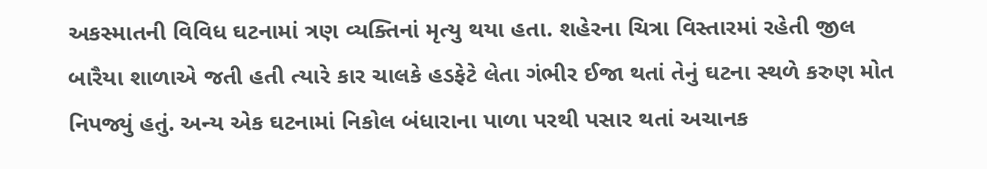અકસ્માતની વિવિધ ઘટનામાં ત્રણ વ્યક્તિનાં મૃત્યુ થયા હતા. શહેરના ચિત્રા વિસ્તારમાં રહેતી જીલ બારૈયા શાળાએ જતી હતી ત્યારે કાર ચાલકે હડફેટે લેતા ગંભીર ઈજા થતાં તેનું ઘટના સ્થળે કરુણ મોત નિપજ્યું હતું. અન્ય એક ઘટનામાં નિકોલ બંધારાના પાળા પરથી પસાર થતાં અચાનક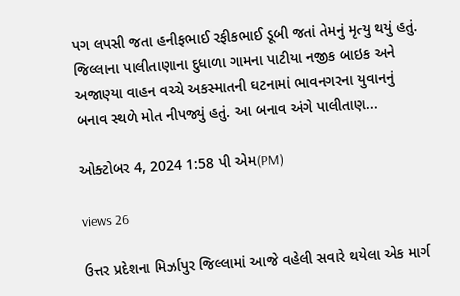પગ લપસી જતા હનીફભાઈ રફીકભાઈ ડૂબી જતાં તેમનું મૃત્યુ થયું હતું. જિલ્લાના પાલીતાણાના દુધાળા ગામના પાટીયા નજીક બાઇક અને અજાણ્યા વાહન વચ્ચે અકસ્માતની ઘટનામાં ભાવનગરના યુવાનનું બનાવ સ્થળે મોત નીપજ્યું હતું. આ બનાવ અંગે પાલીતાણ...

ઓક્ટોબર 4, 2024 1:58 પી એમ(PM)

views 26

ઉત્તર પ્રદેશના મિર્ઝાપુર જિલ્લામાં આજે વહેલી સવારે થયેલા એક માર્ગ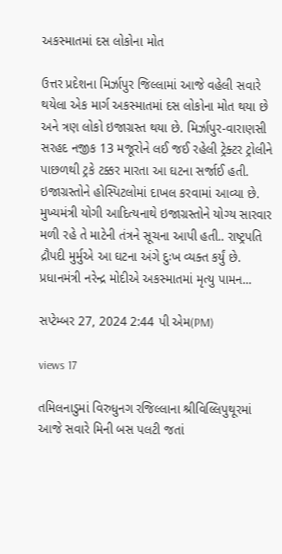અકસ્માતમાં દસ લોકોના મોત

ઉત્તર પ્રદેશના મિર્ઝાપુર જિલ્લામાં આજે વહેલી સવારે થયેલા એક માર્ગ અકસ્માતમાં દસ લોકોના મોત થયા છે અને ત્રણ લોકો ઇજાગ્રસ્ત થયા છે. મિર્ઝાપુર-વારાણસી સરહદ નજીક 13 મજૂરોને લઈ જઈ રહેલી ટ્રેક્ટર ટ્રોલીને પાછળથી ટ્રકે ટક્કર મારતા આ ઘટના સર્જાઈ હતી. ઇજાગ્રસ્તોને હોસ્પિટલોમાં દાખલ કરવામાં આવ્યા છે. મુખ્યમંત્રી યોગી આદિત્યનાથે ઇજાગ્રસ્તોને યોગ્ય સારવાર મળી રહે તે માટેની તંત્રને સૂચના આપી હતી.. રાષ્ટ્રપતિ દ્રૌપદી મુર્મુએ આ ઘટના અંગે દુઃખ વ્યક્ત કર્યું છે. પ્રધાનમંત્રી નરેન્દ્ર મોદીએ અકસ્માતમાં મૃત્યુ પામન...

સપ્ટેમ્બર 27, 2024 2:44 પી એમ(PM)

views 17

તમિલનાડુમાં વિરુધુનગ રજિલ્લાના શ્રીવિલ્લિપુથૂરમાં આજે સવારે મિની બસ પલટી જતાં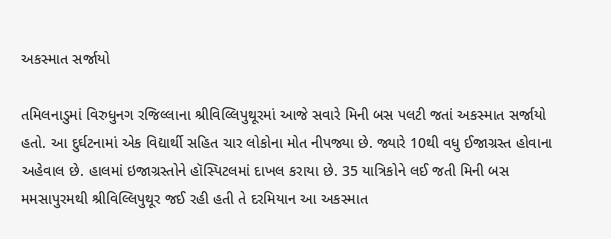અકસ્માત સર્જાયો

તમિલનાડુમાં વિરુધુનગ રજિલ્લાના શ્રીવિલ્લિપુથૂરમાં આજે સવારે મિની બસ પલટી જતાં અકસ્માત સર્જાયો હતો. આ દુર્ઘટનામાં એક વિદ્યાર્થી સહિત ચાર લોકોના મોત નીપજ્યા છે. જ્યારે 10થી વધુ ઈજાગ્રસ્ત હોવાના અહેવાલ છે. હાલમાં ઇજાગ્રસ્તોને હૉસ્પિટલમાં દાખલ કરાયા છે. 35 યાત્રિકોને લઈ જતી મિની બસ મમસાપુરમથી શ્રીવિલ્લિપુથૂર જઈ રહી હતી તે દરમિયાન આ અકસ્માત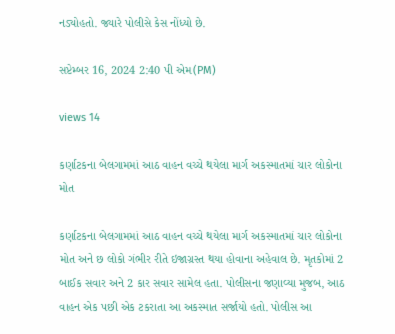નડ્યોહતો. જ્યારે પોલીસે કેસ નોંધ્યો છે.

સપ્ટેમ્બર 16, 2024 2:40 પી એમ(PM)

views 14

કર્ણાટકના બેલગામમાં આઠ વાહન વચ્ચે થયેલા માર્ગ અકસ્માતમાં ચાર લોકોના મોત

કર્ણાટકના બેલગામમાં આઠ વાહન વચ્ચે થયેલા માર્ગ અકસ્માતમાં ચાર લોકોના મોત અને છ લોકો ગંભીર રીતે ઇજાગ્રસ્ત થયા હોવાના અહેવાલ છે. મૃતકોમાં 2 બાઈક સવાર અને 2 કાર સવાર સામેલ હતા. પોલીસના જણાવ્યા મુજબ, આઠ વાહન એક પછી એક ટકરાતા આ અકસ્માત સર્જાયો હતો. પોલીસ આ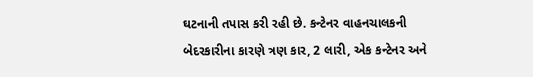ઘટનાની તપાસ કરી રહી છે. કન્ટેનર વાહનચાલકની બેદરકારીના કારણે ત્રણ કાર, 2 લારી, એક કન્ટેનર અને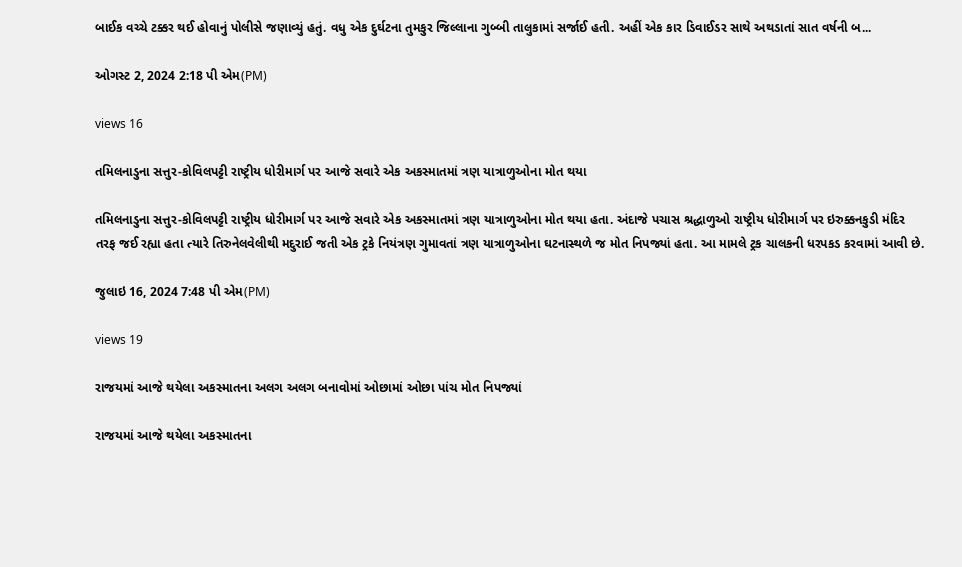બાઈક વચ્ચે ટક્કર થઈ હોવાનું પોલીસે જણાવ્યું હતું. વધુ એક દુર્ઘટના તુમકુર જિલ્લાના ગુબ્બી તાલુકામાં સર્જાઈ હતી. અહીં એક કાર ડિવાઈડર સાથે અથડાતાં સાત વર્ષની બ...

ઓગસ્ટ 2, 2024 2:18 પી એમ(PM)

views 16

તમિલનાડુના સત્તુર-કોવિલપટ્ટી રાષ્ટ્રીય ધોરીમાર્ગ પર આજે સવારે એક અકસ્માતમાં ત્રણ યાત્રાળુઓના મોત થયા

તમિલનાડુના સત્તુર-કોવિલપટ્ટી રાષ્ટ્રીય ધોરીમાર્ગ પર આજે સવારે એક અકસ્માતમાં ત્રણ યાત્રાળુઓના મોત થયા હતા. અંદાજે પચાસ શ્રદ્ધાળુઓ રાષ્ટ્રીય ધોરીમાર્ગ પર ઇરુક્કનકુડી મંદિર તરફ જઈ રહ્યા હતા ત્યારે તિરુનેલવેલીથી મદુરાઈ જતી એક ટ્રકે નિયંત્રણ ગુમાવતાં ત્રણ યાત્રાળુઓના ઘટનાસ્થળે જ મોત નિપજ્યાં હતા. આ મામલે ટ્રક ચાલકની ધરપકડ કરવામાં આવી છે.

જુલાઇ 16, 2024 7:48 પી એમ(PM)

views 19

રાજયમાં આજે થયેલા અકસ્માતના અલગ અલગ બનાવોમાં ઓછામાં ઓછા પાંચ મોત નિપજ્યાં

રાજયમાં આજે થયેલા અકસ્માતના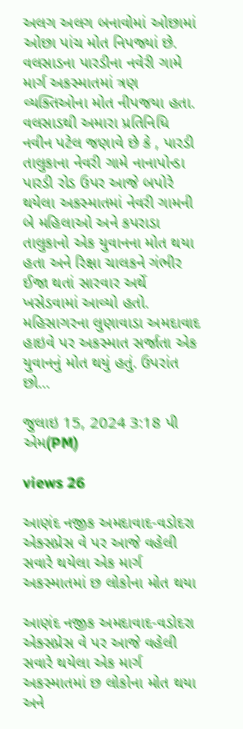અલગ અલગ બનાવોમાં ઓછામાં ઓછા પાંચ મોત નિપજ્યાં છે. વલસાડના પારડીના નવેરી ગામે માર્ગ અકસ્માતમાં ત્રણ વ્યક્તિઓના મોત નીપજયા હતા. વલસાડથી અમારા પ્રતિનિધિ નવીન પટેલ જણાવે છે કે , પારડી તાલુકાના નેવરી ગામે નાનાપોન્ડા પારડી રોડ ઉપર આજે બપોરે થયેલા અકસ્માતમાં નેવરી ગામની બે મહિલાઓ અને કપરાડા તાલુકાનો એક યુવાનના મોત થયા હતા અને રિક્ષા ચાલકને ગંભીર ઈજા થતાં સારવાર અર્થે ખસેડવામાં આવ્યો હતો. મહિસાગરના લુણાવાડા અમદાવાદ હાઇવે પર અકસ્માત સર્જાતા એક યુવાનનું મોત થયું હતું. ઉપરાંત છો...

જુલાઇ 15, 2024 3:18 પી એમ(PM)

views 26

આણંદ નજીક અમદાવાદ-વડોદરા એક્સપ્રેસ વે પર આજે વહેલી સવારે થયેલા એક માર્ગ અકસ્માતમાં છ લોકોના મોત થયા

આણંદ નજીક અમદાવાદ-વડોદરા એક્સપ્રેસ વે પર આજે વહેલી સવારે થયેલા એક માર્ગ અકસ્માતમાં છ લોકોના મોત થયા અને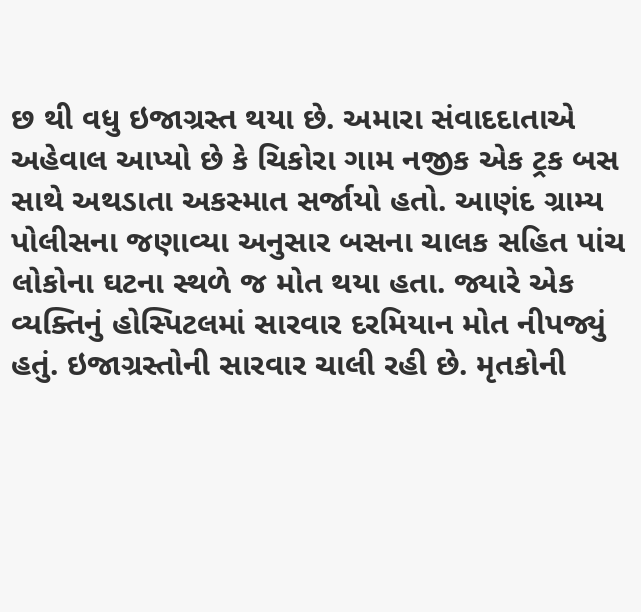છ થી વધુ ઇજાગ્રસ્ત થયા છે. અમારા સંવાદદાતાએ અહેવાલ આપ્યો છે કે ચિકોરા ગામ નજીક એક ટ્રક બસ સાથે અથડાતા અકસ્માત સર્જાયો હતો. આણંદ ગ્રામ્ય પોલીસના જણાવ્યા અનુસાર બસના ચાલક સહિત પાંચ લોકોના ઘટના સ્થળે જ મોત થયા હતા. જ્યારે એક વ્યક્તિનું હોસ્પિટલમાં સારવાર દરમિયાન મોત નીપજ્યું હતું. ઇજાગ્રસ્તોની સારવાર ચાલી રહી છે. મૃતકોની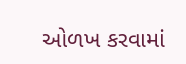ઓળખ કરવામાં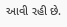આવી રહી છે.